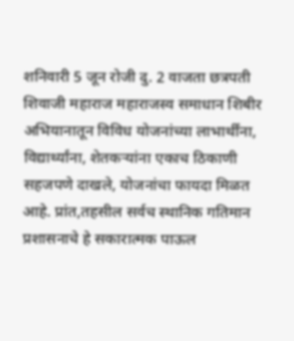शनिवारी 5 जून रोजी दु. 2 वाजता छत्रपती शिवाजी महाराज महाराजस्व समाधान शिबीर अभियानातून विविध योजनांच्या लाभार्थींना, विद्यार्थ्यांना, शेतकऱ्यांना एकाच ठिकाणी सहजपणे दाखले, योजनांचा फायदा मिळत आहे. प्रांत,तहसील सर्वच स्थानिक गतिमान प्रशासनाचे हे सकारात्मक पाऊल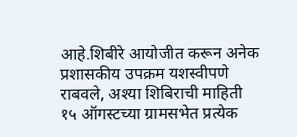आहे.शिबीरे आयोजीत करून अनेक प्रशासकीय उपक्रम यशस्वीपणे राबवले, अश्या शिबिराची माहिती १५ ऑगस्टच्या ग्रामसभेत प्रत्येक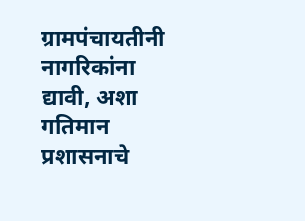ग्रामपंचायतीनी नागरिकांना द्यावी, अशा गतिमान प्रशासनाचे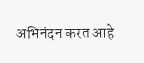अभिनंदन करत आहे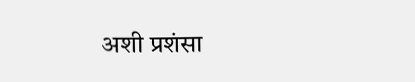अशी प्रशंसा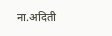ना.अदिती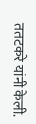ततटकरे यांनी केली.